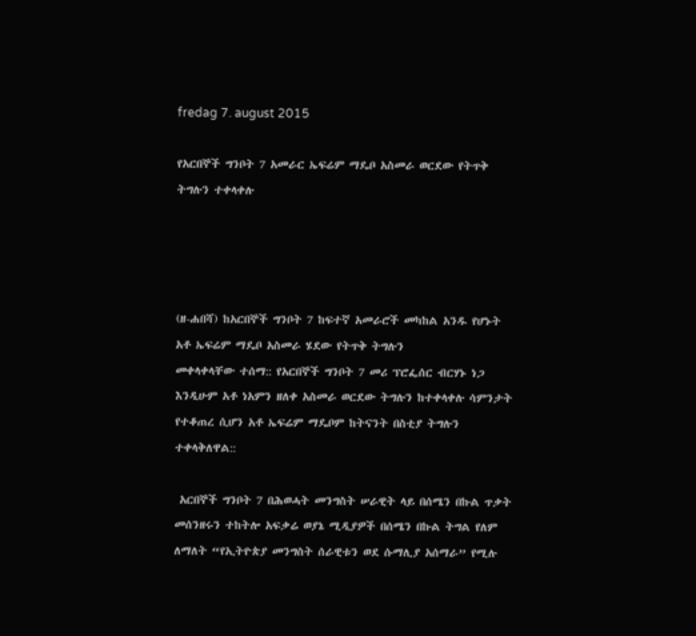fredag 7. august 2015

የአርበኞች ግንቦት 7 አመራር ኤፍሬም ማዴቦ አስመራ ወርደው የትጥቅ ትግሉን ተቀላቀሉ




(ዘ-ሐበሻ) ከአርበኞች ግንቦት 7 ከፍተኛ አመራሮች መካከል አንዱ የሆኑት አቶ ኤፍሬም ማዴቦ አስመራ ሄደው የትጥቅ ትግሉን
መቀላቀላቸው ተሰማ:: የአርበኞች ግንቦት 7 መሪ ፕሮፌሰር ብርሃኑ ነጋ እንዲሁም አቶ ነአምን ዘለቀ አስመራ ወርደው ትግሉን ከተቀላቀሉ ሳምንታት የተቆጠረ ሲሆን አቶ ኤፍሬም ማዴቦም ከትናንት በስቲያ ትግሉን ተቀላቅለዋል::

 አርበኞች ግንቦት 7 በሕወሓት መንግስት ሠራዊት ላይ በሰሜን በኩል ጥቃት መሰንዘሩን ተከትሎ አፍቃሬ ወያኔ ሚዲያዎች በሰሜን በኩል ትግል የለም ለማለት “የኢትዮጵያ መንግስት ሰራዊቱን ወደ ሱማሊያ አሰማራ” የሚሉ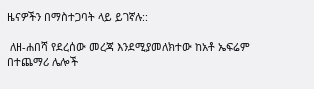ዜናዎችን በማስተጋባት ላይ ይገኛሉ::

 ለዘ-ሐበሻ የደረሰው መረጃ እንደሚያመለክተው ከአቶ ኤፍሬም በተጨማሪ ሌሎች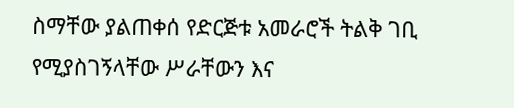ስማቸው ያልጠቀሰ የድርጅቱ አመራሮች ትልቅ ገቢ የሚያስገኝላቸው ሥራቸውን እና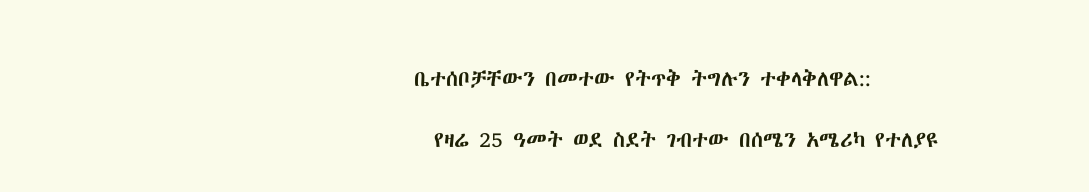ቤተሰቦቻቸውን በመተው የትጥቅ ትግሉን ተቀላቅለዋል::

  የዛሬ 25 ዓመት ወደ ስደት ገብተው በሰሜን አሜሪካ የተለያዩ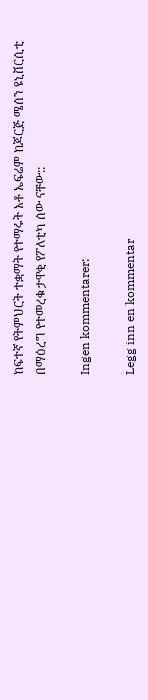ከፍተኛ የትምህርት ተቋማት የተማሩት አቶ ኤፍሬም ከጆርጅ ሜሰን ዩኒቨርሲቲ በማዕረግ የተመረቁ ታዋቂ የፖለቲካ ሰው ናቸው::

Ingen kommentarer:

Legg inn en kommentar